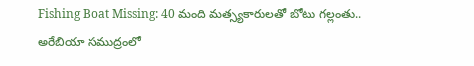Fishing Boat Missing: 40 మంది మత్స్యకారులతో బోటు గ‌ల్లంతు.. అరేబియా సముద్రంలో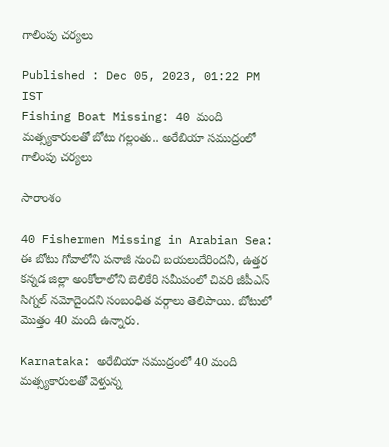గాలింపు చర్యలు

Published : Dec 05, 2023, 01:22 PM IST
Fishing Boat Missing: 40 మంది మత్స్యకారులతో బోటు గ‌ల్లంతు.. అరేబియా సముద్రంలో గాలింపు చర్యలు

సారాంశం

40 Fishermen Missing in Arabian Sea: ఈ బోటు గోవాలోని పనాజీ నుంచి బయలుదేరిందనీ, ఉత్తర కన్నడ జిల్లా అంకోలాలోని బెలికేరి సమీపంలో చివరి జీపీఎస్ సిగ్నల్ నమోదైందని సంబంధిత వర్గాలు తెలిపాయి. బోటులో మొత్తం 40 మంది ఉన్నారు.

Karnataka: అరేబియా సముద్రంలో 40 మంది మత్స్యకారులతో వెళ్తున్న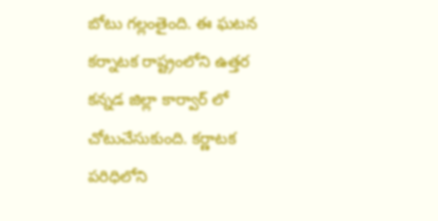బోటు గల్లంతైంది. ఈ ఘటన క‌ర్నాట‌క‌ రాష్ట్రంలోని ఉత్తర కన్నడ జిల్లా కార్వార్ లో చోటుచేసుకుంది. కర్ణాటక పరిధిలోని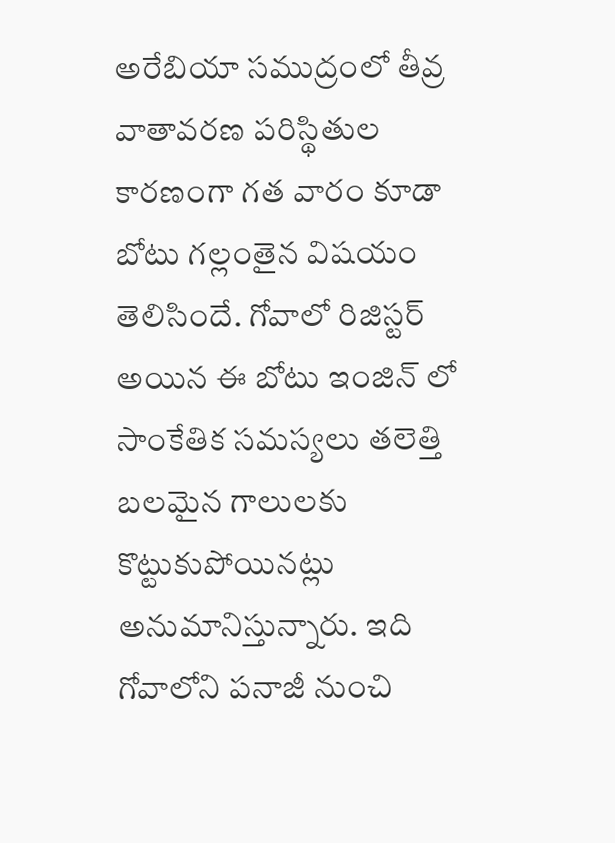అరేబియా సముద్రంలో తీవ్ర వాతావరణ పరిస్థితుల కారణంగా గత వారం కూడా బోటు గల్లంతైన విషయం తెలిసిందే. గోవాలో రిజిస్టర్ అయిన ఈ బోటు ఇంజిన్ లో సాంకేతిక సమస్యలు తలెత్తి బలమైన గాలులకు కొట్టుకుపోయినట్లు అనుమానిస్తున్నారు. ఇది గోవాలోని పనాజీ నుంచి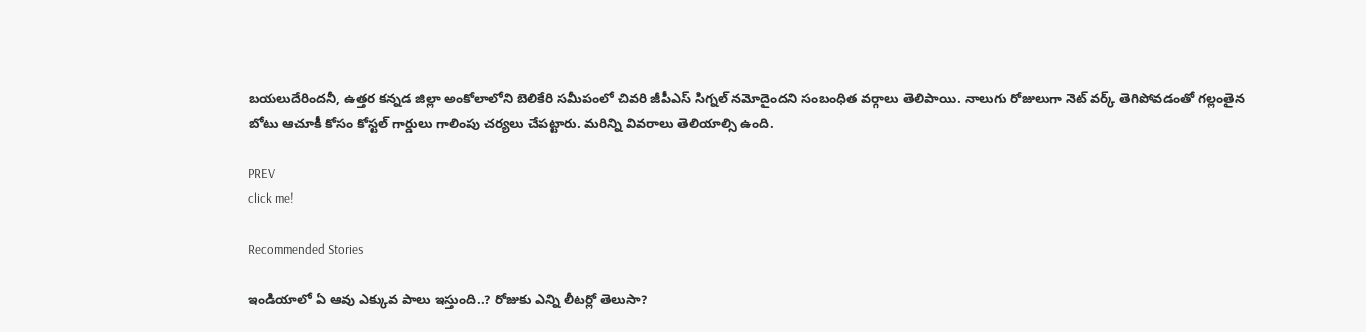బయలుదేరిందనీ, ఉత్తర కన్నడ జిల్లా అంకోలాలోని బెలికేరి సమీపంలో చివరి జీపీఎస్ సిగ్నల్ నమోదైందని సంబంధిత వర్గాలు తెలిపాయి. నాలుగు రోజులుగా నెట్ వర్క్ తెగిపోవడంతో గల్లంతైన బోటు ఆచూకీ కోసం కోస్టల్ గార్డులు గాలింపు చర్యలు చేపట్టారు. మరిన్ని వివరాలు తెలియాల్సి ఉంది.

PREV
click me!

Recommended Stories

ఇండియాలో ఏ ఆవు ఎక్కువ పాలు ఇస్తుంది..? రోజుకు ఎన్ని లీటర్లో తెలుసా?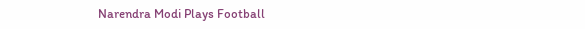Narendra Modi Plays Football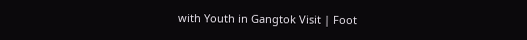with Youth in Gangtok Visit | Foot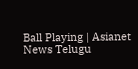Ball Playing | Asianet News Telugu